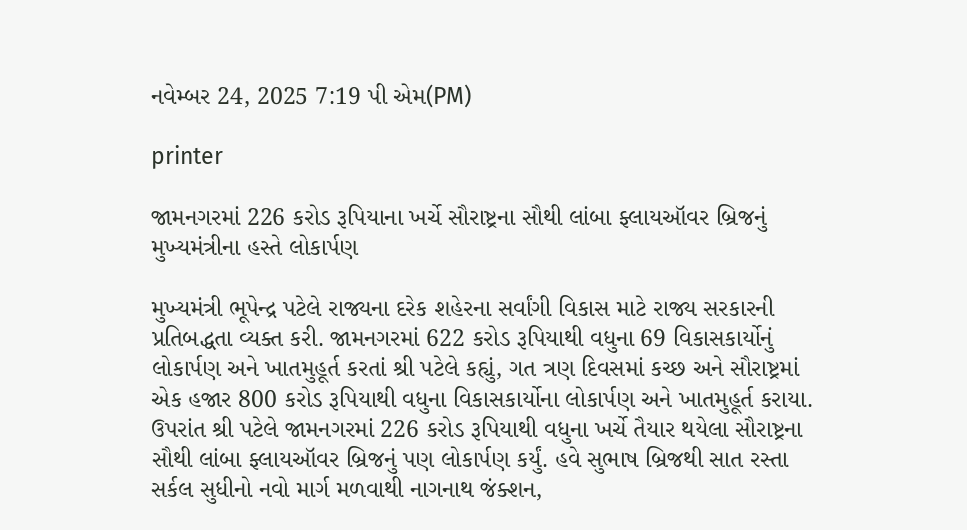નવેમ્બર 24, 2025 7:19 પી એમ(PM)

printer

જામનગરમાં 226 કરોડ રૂપિયાના ખર્ચે સૌરાષ્ટ્રના સૌથી લાંબા ફ્લાયઑવર બ્રિજનું મુખ્યમંત્રીના હસ્તે લોકાર્પણ

મુખ્યમંત્રી ભૂપેન્દ્ર પટેલે રાજ્યના દરેક શહેરના સર્વાંગી વિકાસ માટે રાજ્ય સરકારની પ્રતિબદ્ધતા વ્યક્ત કરી. જામનગરમાં 622 કરોડ રૂપિયાથી વધુના 69 વિકાસકાર્યોનું લોકાર્પણ અને ખાતમુહૂર્ત કરતાં શ્રી પટેલે કહ્યું, ગત ત્રણ દિવસમાં કચ્છ અને સૌરાષ્ટ્રમાં એક હજાર 800 કરોડ રૂપિયાથી વધુના વિકાસકાર્યોના લોકાર્પણ અને ખાતમુહૂર્ત કરાયા.
ઉપરાંત શ્રી પટેલે જામનગરમાં 226 કરોડ રૂપિયાથી વધુના ખર્ચે તૈયાર થયેલા સૌરાષ્ટ્રના સૌથી લાંબા ફ્લાયઑવર બ્રિજનું પણ લોકાર્પણ કર્યું. હવે સુભાષ બ્રિજથી સાત રસ્તા સર્કલ સુધીનો નવો માર્ગ મળવાથી નાગનાથ જંક્શન,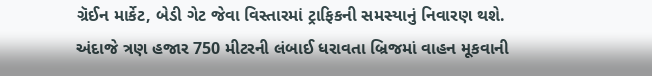ગ્રૅઈન માર્કેટ, બેડી ગેટ જેવા વિસ્તારમાં ટ્રાફિકની સમસ્યાનું નિવારણ થશે. અંદાજે ત્રણ હજાર 750 મીટરની લંબાઈ ધરાવતા બ્રિજમાં વાહન મૂકવાની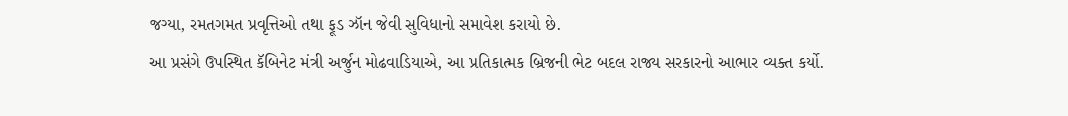જગ્યા, રમતગમત પ્રવૃત્તિઓ તથા ફૂડ ઝૉન જેવી સુવિધાનો સમાવેશ કરાયો છે.
આ પ્રસંગે ઉપસ્થિત કૅબિનેટ મંત્રી અર્જુન મોઢવાડિયાએ, આ પ્રતિકાત્મક બ્રિજની ભેટ બદલ રાજ્ય સરકારનો આભાર વ્યક્ત કર્યો.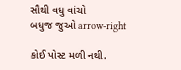સૌથી વધુ વાંચો
બધુજ જુઓ arrow-right

કોઈ પોસ્ટ મળી નથી.